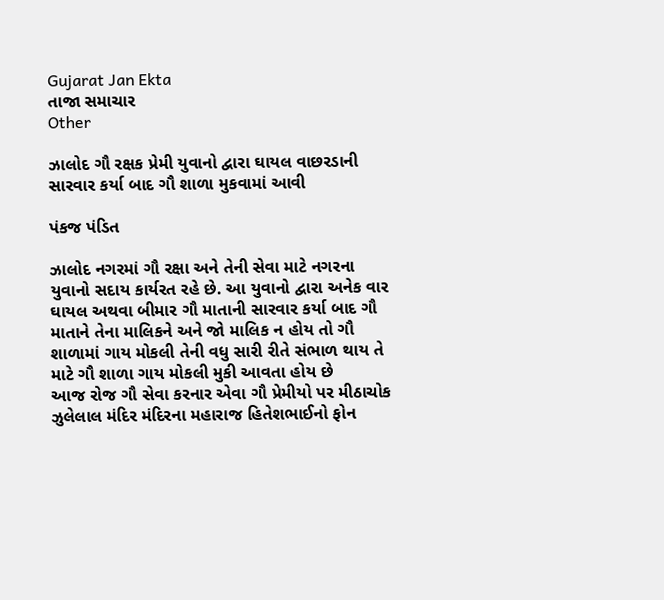Gujarat Jan Ekta
તાજા સમાચાર
Other

ઝાલોદ ગૌ રક્ષક પ્રેમી યુવાનો દ્વારા ઘાયલ વાછરડાની સારવાર કર્યા બાદ ગૌ શાળા મુકવામાં આવી

પંકજ પંડિત

ઝાલોદ નગરમાં ગૌ રક્ષા અને તેની સેવા માટે નગરના યુવાનો સદાય કાર્યરત રહે છે. આ યુવાનો દ્વારા અનેક વાર ઘાયલ અથવા બીમાર ગૌ માતાની સારવાર કર્યા બાદ ગૌ માતાને તેના માલિકને અને જો માલિક ન હોય તો ગૌ શાળામાં ગાય મોકલી તેની વધુ સારી રીતે સંભાળ થાય તે માટે ગૌ શાળા ગાય મોકલી મુકી આવતા હોય છે
આજ રોજ ગૌ સેવા કરનાર એવા ગૌ પ્રેમીયો પર મીઠાચોક ઝુલેલાલ મંદિર મંદિરના મહારાજ હિતેશભાઈનો ફોન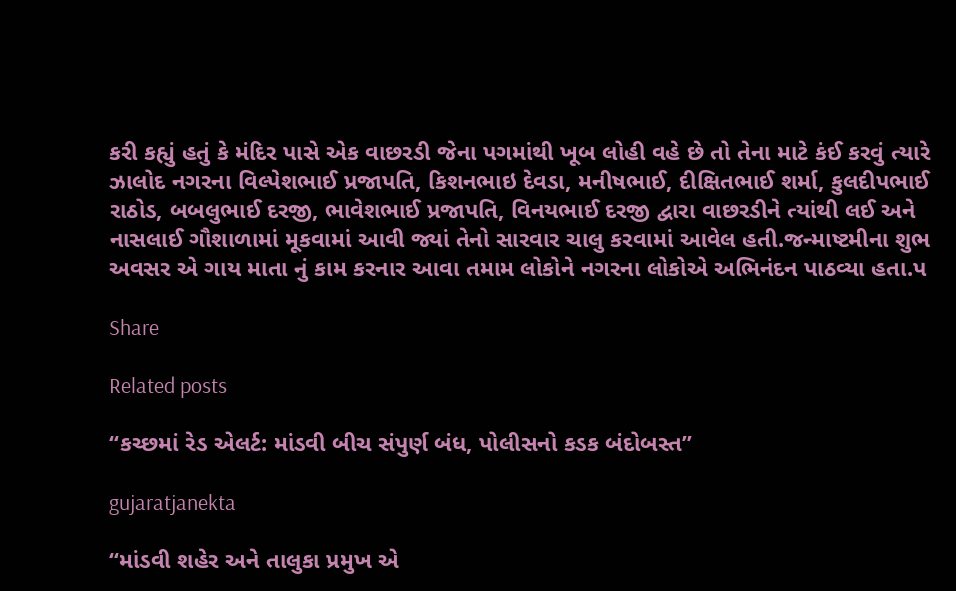કરી કહ્યું હતું કે મંદિર પાસે એક વાછરડી જેના પગમાંથી ખૂબ લોહી વહે છે તો તેના માટે કંઈ કરવું ત્યારે ઝાલોદ નગરના વિલ્પેશભાઈ પ્રજાપતિ, કિશનભાઇ દેવડા, મનીષભાઈ, દીક્ષિતભાઈ શર્મા, કુલદીપભાઈ રાઠોડ, બબલુભાઈ દરજી, ભાવેશભાઈ પ્રજાપતિ, વિનયભાઈ દરજી દ્વારા વાછરડીને ત્યાંથી લઈ અને નાસલાઈ ગૌશાળામાં મૂકવામાં આવી જ્યાં તેનો સારવાર ચાલુ કરવામાં આવેલ હતી.જન્માષ્ટમીના શુભ અવસર એ ગાય માતા નું કામ કરનાર આવા તમામ લોકોને નગરના લોકોએ અભિનંદન પાઠવ્યા હતા.પ

Share

Related posts

“કચ્છમાં રેડ એલર્ટ: માંડવી બીચ સંપુર્ણ બંધ, પોલીસનો કડક બંદોબસ્ત”

gujaratjanekta

“માંડવી શહેર અને તાલુકા પ્રમુખ એ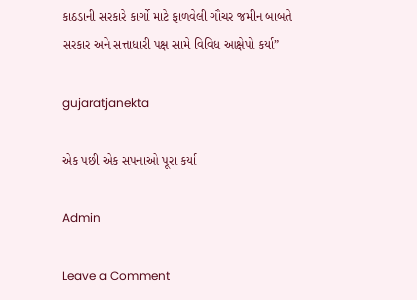કાઠડાની સરકારે કાર્ગો માટે ફાળવેલી ગૌચર જમીન બાબતે સરકાર અને સત્તાધારી પક્ષ સામે વિવિધ આક્ષેપો કર્યા”

gujaratjanekta

એક પછી એક સપનાઓ પૂરા કર્યા

Admin

Leave a Comment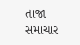તાજા સમાચાર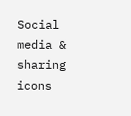Social media & sharing icons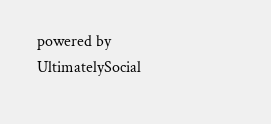powered by UltimatelySocial